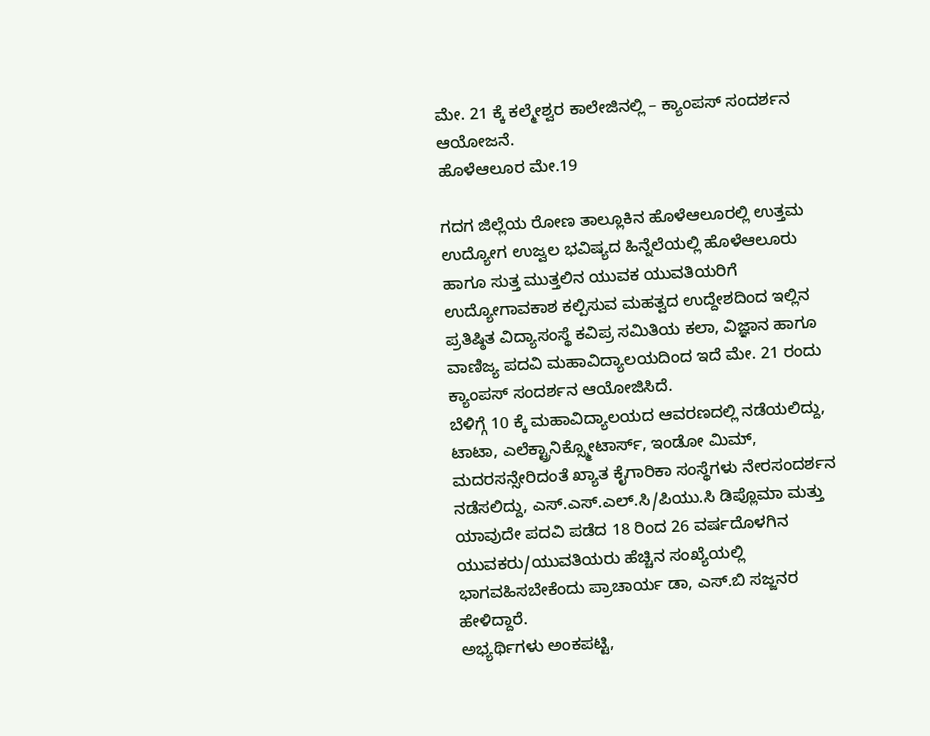ಮೇ. 21 ಕ್ಕೆ ಕಲ್ಮೇಶ್ವರ ಕಾಲೇಜಿನಲ್ಲಿ – ಕ್ಯಾಂಪಸ್ ಸಂದರ್ಶನ ಆಯೋಜನೆ.
ಹೊಳೆಆಲೂರ ಮೇ.19

ಗದಗ ಜಿಲ್ಲೆಯ ರೋಣ ತಾಲ್ಲೂಕಿನ ಹೊಳೆಆಲೂರಲ್ಲಿ ಉತ್ತಮ ಉದ್ಯೋಗ ಉಜ್ವಲ ಭವಿಷ್ಯದ ಹಿನ್ನೆಲೆಯಲ್ಲಿ ಹೊಳೆಆಲೂರು ಹಾಗೂ ಸುತ್ತ ಮುತ್ತಲಿನ ಯುವಕ ಯುವತಿಯರಿಗೆ ಉದ್ಯೋಗಾವಕಾಶ ಕಲ್ಪಿಸುವ ಮಹತ್ವದ ಉದ್ದೇಶದಿಂದ ಇಲ್ಲಿನ ಪ್ರತಿಷ್ಠಿತ ವಿದ್ಯಾಸಂಸ್ಥೆ ಕವಿಪ್ರ ಸಮಿತಿಯ ಕಲಾ, ವಿಜ್ಞಾನ ಹಾಗೂ ವಾಣಿಜ್ಯ ಪದವಿ ಮಹಾವಿದ್ಯಾಲಯದಿಂದ ಇದೆ ಮೇ. 21 ರಂದು ಕ್ಯಾಂಪಸ್ ಸಂದರ್ಶನ ಆಯೋಜಿಸಿದೆ.
ಬೆಳಿಗ್ಗೆ 10 ಕ್ಕೆ ಮಹಾವಿದ್ಯಾಲಯದ ಆವರಣದಲ್ಲಿ ನಡೆಯಲಿದ್ದು, ಟಾಟಾ, ಎಲೆಕ್ಟ್ರಾನಿಕ್ಸ್ಮೋಟಾರ್ಸ್, ಇಂಡೋ ಮಿಮ್, ಮದರಸನ್ಸೇರಿದಂತೆ ಖ್ಯಾತ ಕೈಗಾರಿಕಾ ಸಂಸ್ಥೆಗಳು ನೇರಸಂದರ್ಶನ ನಡೆಸಲಿದ್ದು, ಎಸ್.ಎಸ್.ಎಲ್.ಸಿ/ಪಿಯು.ಸಿ ಡಿಪ್ಲೊಮಾ ಮತ್ತು ಯಾವುದೇ ಪದವಿ ಪಡೆದ 18 ರಿಂದ 26 ವರ್ಷದೊಳಗಿನ ಯುವಕರು/ಯುವತಿಯರು ಹೆಚ್ಚಿನ ಸಂಖ್ಯೆಯಲ್ಲಿ ಭಾಗವಹಿಸಬೇಕೆಂದು ಪ್ರಾಚಾರ್ಯ ಡಾ, ಎಸ್.ಬಿ ಸಜ್ಜನರ ಹೇಳಿದ್ದಾರೆ.
ಅಭ್ಯರ್ಥಿಗಳು ಅಂಕಪಟ್ಟಿ,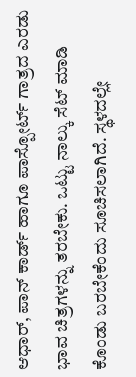ಆಧಾರ್, ಪಾನ್ ಕಾರ್ಡ್ ಹಾಗೂ ಪಾಸ್ಪೋರ್ಟ್ ಗಾತ್ರದ ಎರಡು ಭಾವ ಚಿತ್ರಗಳನ್ನು ತರಬೇಕು. ಒಟ್ಟು ನಾಲ್ಕು ಸೆಟ್ ಮಾಡಿ ಕೊಂಡು ಬರಬೇಕೆಂದು ಸೂಚಿಸಲಾಗಿದೆ. ಸ್ಥಳದಲ್ಲೇ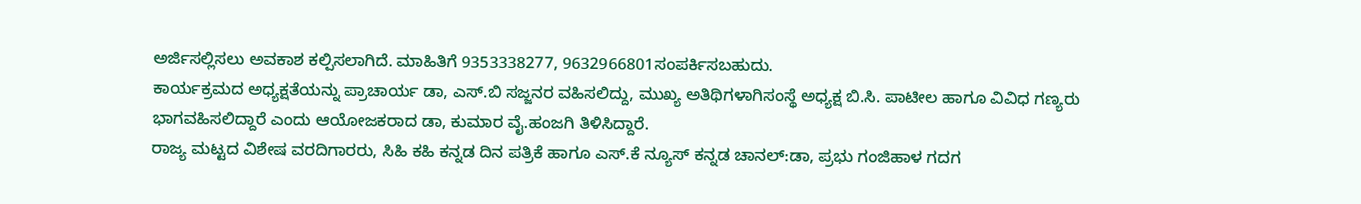ಅರ್ಜಿಸಲ್ಲಿಸಲು ಅವಕಾಶ ಕಲ್ಪಿಸಲಾಗಿದೆ. ಮಾಹಿತಿಗೆ 9353338277, 9632966801ಸಂಪರ್ಕಿಸಬಹುದು.
ಕಾರ್ಯಕ್ರಮದ ಅಧ್ಯಕ್ಷತೆಯನ್ನು ಪ್ರಾಚಾರ್ಯ ಡಾ, ಎಸ್.ಬಿ ಸಜ್ಜನರ ವಹಿಸಲಿದ್ದು, ಮುಖ್ಯ ಅತಿಥಿಗಳಾಗಿಸಂಸ್ಥೆ ಅಧ್ಯಕ್ಷ ಬಿ.ಸಿ. ಪಾಟೀಲ ಹಾಗೂ ವಿವಿಧ ಗಣ್ಯರು ಭಾಗವಹಿಸಲಿದ್ದಾರೆ ಎಂದು ಆಯೋಜಕರಾದ ಡಾ, ಕುಮಾರ ವೈ.ಹಂಜಗಿ ತಿಳಿಸಿದ್ದಾರೆ.
ರಾಜ್ಯ ಮಟ್ಟದ ವಿಶೇಷ ವರದಿಗಾರರು, ಸಿಹಿ ಕಹಿ ಕನ್ನಡ ದಿನ ಪತ್ರಿಕೆ ಹಾಗೂ ಎಸ್.ಕೆ ನ್ಯೂಸ್ ಕನ್ನಡ ಚಾನಲ್:ಡಾ, ಪ್ರಭು ಗಂಜಿಹಾಳ ಗದಗ